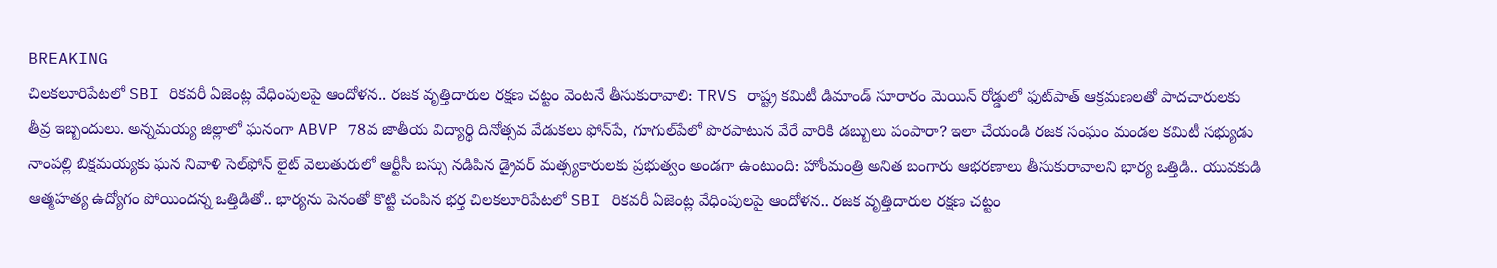BREAKING
చిలకలూరిపేటలో SBI రికవరీ ఏజెంట్ల వేధింపులపై ఆందోళన.. రజక వృత్తిదారుల రక్షణ చట్టం వెంటనే తీసుకురావాలి: TRVS రాష్ట్ర కమిటీ డిమాండ్ సూరారం మెయిన్ రోడ్డులో ఫుట్‌పాత్ ఆక్రమణలతో పాదచారులకు తీవ్ర ఇబ్బందులు. అన్నమయ్య జిల్లాలో ఘనంగా ABVP 78వ జాతీయ విద్యార్థి దినోత్సవ వేడుకలు ఫోన్‌పే, గూగుల్‌పేలో పొరపాటున వేరే వారికి డబ్బులు పంపారా? ఇలా చేయండి రజక సంఘం మండల కమిటీ సభ్యుడు నాంపల్లి బిక్షమయ్యకు ఘన నివాళి సెల్‌ఫోన్ లైట్ వెలుతురులో ఆర్టీసీ బస్సు నడిపిన డ్రైవర్ మత్స్యకారులకు ప్రభుత్వం అండగా ఉంటుంది: హోంమంత్రి అనిత బంగారు ఆభరణాలు తీసుకురావాలని భార్య ఒత్తిడి.. యువకుడి ఆత్మహత్య ఉద్యోగం పోయిందన్న ఒత్తిడితో.. భార్యను పెనంతో కొట్టి చంపిన భర్త చిలకలూరిపేటలో SBI రికవరీ ఏజెంట్ల వేధింపులపై ఆందోళన.. రజక వృత్తిదారుల రక్షణ చట్టం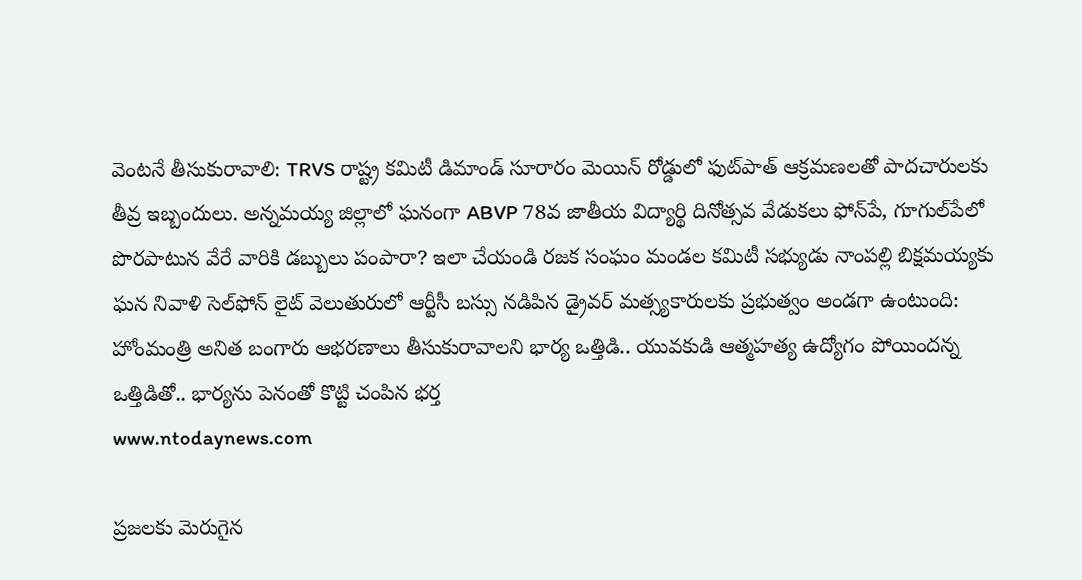వెంటనే తీసుకురావాలి: TRVS రాష్ట్ర కమిటీ డిమాండ్ సూరారం మెయిన్ రోడ్డులో ఫుట్‌పాత్ ఆక్రమణలతో పాదచారులకు తీవ్ర ఇబ్బందులు. అన్నమయ్య జిల్లాలో ఘనంగా ABVP 78వ జాతీయ విద్యార్థి దినోత్సవ వేడుకలు ఫోన్‌పే, గూగుల్‌పేలో పొరపాటున వేరే వారికి డబ్బులు పంపారా? ఇలా చేయండి రజక సంఘం మండల కమిటీ సభ్యుడు నాంపల్లి బిక్షమయ్యకు ఘన నివాళి సెల్‌ఫోన్ లైట్ వెలుతురులో ఆర్టీసీ బస్సు నడిపిన డ్రైవర్ మత్స్యకారులకు ప్రభుత్వం అండగా ఉంటుంది: హోంమంత్రి అనిత బంగారు ఆభరణాలు తీసుకురావాలని భార్య ఒత్తిడి.. యువకుడి ఆత్మహత్య ఉద్యోగం పోయిందన్న ఒత్తిడితో.. భార్యను పెనంతో కొట్టి చంపిన భర్త
www.ntodaynews.com

ప్రజలకు మెరుగైన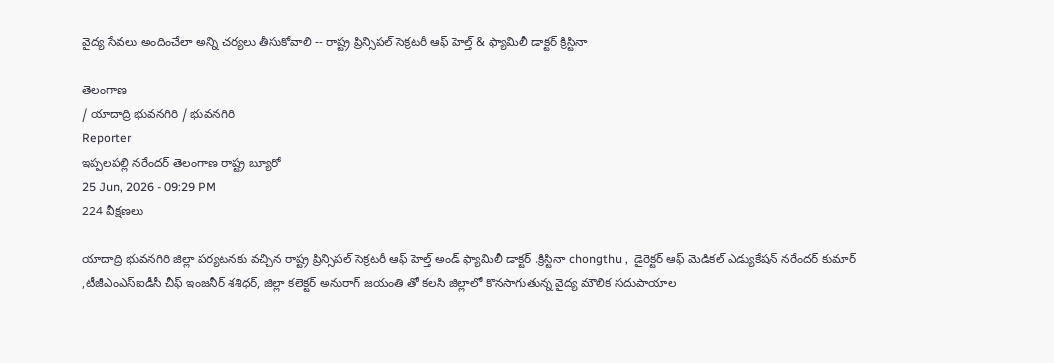వైద్య సేవలు అందించేలా అన్ని చర్యలు తీసుకోవాలి -- రాష్ట్ర ప్రిన్సిపల్ సెక్రటరీ ఆఫ్ హెల్త్ & ఫ్యామిలీ డాక్టర్ క్రిస్టినా

తెలంగాణ
/ యాదాద్రి భువనగిరి / భువనగిరి
Reporter
ఇప్పలపల్లి నరేందర్ తెలంగాణ రాష్ట్ర బ్యూరో
25 Jun, 2026 - 09:29 PM
224 వీక్షణలు

యాదాద్రి భువనగిరి జిల్లా పర్యటనకు వచ్చిన రాష్ట్ర ప్రిన్సిపల్ సెక్రటరీ ఆఫ్ హెల్త్ అండ్ ఫ్యామిలీ డాక్టర్ .క్రిస్టినా chongthu ,  డైరెక్టర్ ఆఫ్ మెడికల్ ఎడ్యుకేషన్ నరేందర్ కుమార్ ,టీజీఎంఎస్‌ఐడీసీ చీఫ్ ఇంజనీర్ శశిధర్‌, జిల్లా కలెక్టర్ అనురాగ్ జయంతి తో కలసి జిల్లాలో కొనసాగుతున్న వైద్య మౌలిక సదుపాయాల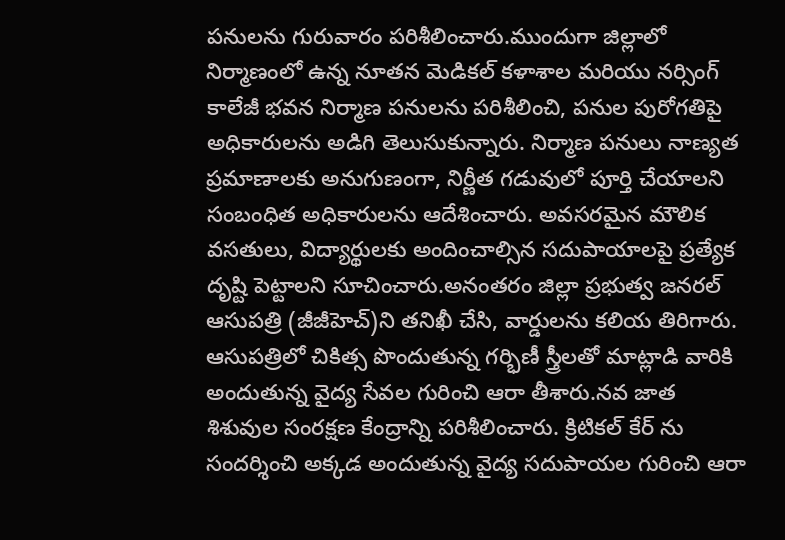పనులను గురువారం పరిశీలించారు.ముందుగా జిల్లాలో నిర్మాణంలో ఉన్న నూతన మెడికల్ కళాశాల మరియు నర్సింగ్ కాలేజీ భవన నిర్మాణ పనులను పరిశీలించి, పనుల పురోగతిపై అధికారులను అడిగి తెలుసుకున్నారు. నిర్మాణ పనులు నాణ్యత ప్రమాణాలకు అనుగుణంగా, నిర్ణీత గడువులో పూర్తి చేయాలని సంబంధిత అధికారులను ఆదేశించారు. అవసరమైన మౌలిక వసతులు, విద్యార్థులకు అందించాల్సిన సదుపాయాలపై ప్రత్యేక దృష్టి పెట్టాలని సూచించారు.అనంతరం జిల్లా ప్రభుత్వ జనరల్ ఆసుపత్రి (జీజీహెచ్)ని తనిఖీ చేసి, వార్డులను కలియ తిరిగారు. ఆసుపత్రిలో చికిత్స పొందుతున్న గర్భిణీ స్త్రీలతో మాట్లాడి వారికి అందుతున్న వైద్య సేవల గురించి ఆరా తీశారు.నవ జాత శిశువుల సంరక్షణ కేంద్రాన్ని పరిశీలించారు. క్రిటికల్ కేర్ ను సందర్శించి అక్కడ అందుతున్న వైద్య సదుపాయల గురించి ఆరా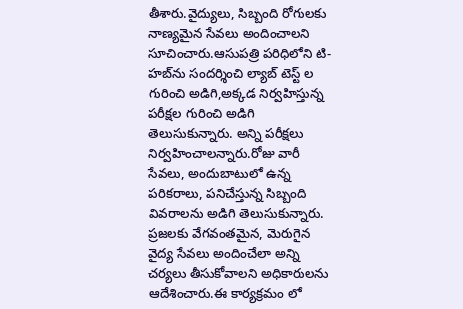తీశారు.వైద్యులు, సిబ్బంది రోగులకు నాణ్యమైన సేవలు అందించాలని సూచించారు.ఆసుపత్రి పరిధిలోని టి-హబ్‌ను సందర్శించి ల్యాబ్ టెస్ట్ ల గురించి అడిగి,అక్కడ నిర్వహిస్తున్న పరీక్షల గురించి అడిగి తెలుసుకున్నారు. అన్ని పరీక్షలు నిర్వహించాలన్నారు.రోజు వారీ సేవలు, అందుబాటులో ఉన్న పరికరాలు, పనిచేస్తున్న సిబ్బంది వివరాలను అడిగి తెలుసుకున్నారు. ప్రజలకు వేగవంతమైన, మెరుగైన వైద్య సేవలు అందించేలా అన్ని చర్యలు తీసుకోవాలని అధికారులను ఆదేశించారు.ఈ కార్యక్రమం లో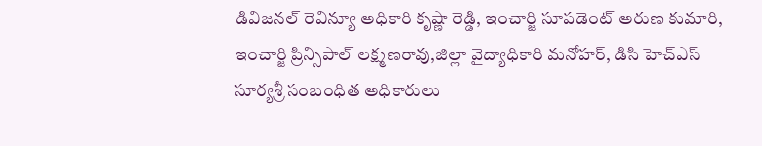డివిజనల్ రెవిన్యూ అధికారి కృష్ణా రెడ్డి, ఇంచార్జి సూపడెంట్ అరుణ కుమారి, ఇంచార్జి ప్రిన్సిపాల్ లక్ష్మణరావు,జిల్లా వైద్యాధికారి మనోహర్, డిసి హెచ్ఎస్ సూర్యశ్రీ సంబంధిత అధికారులు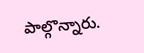పాల్గొన్నారు.